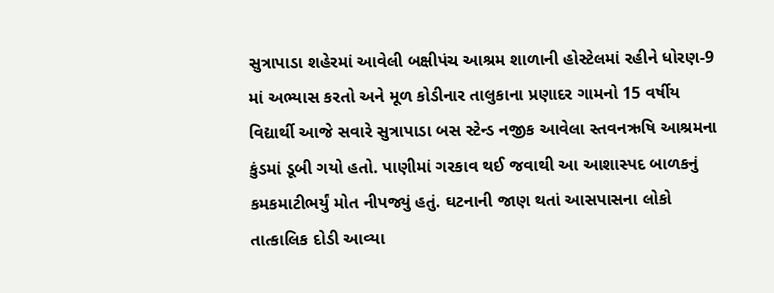સુત્રાપાડા શહેરમાં આવેલી બક્ષીપંચ આશ્રમ શાળાની હોસ્ટેલમાં રહીને ધોરણ-9 માં અભ્યાસ કરતો અને મૂળ કોડીનાર તાલુકાના પ્રણાદર ગામનો 15 વર્ષીય વિદ્યાર્થી આજે સવારે સુત્રાપાડા બસ સ્ટેન્ડ નજીક આવેલા સ્તવનઋષિ આશ્રમના કુંડમાં ડૂબી ગયો હતો. પાણીમાં ગરકાવ થઈ જવાથી આ આશાસ્પદ બાળકનું કમકમાટીભર્યું મોત નીપજ્યું હતું. ઘટનાની જાણ થતાં આસપાસના લોકો તાત્કાલિક દોડી આવ્યા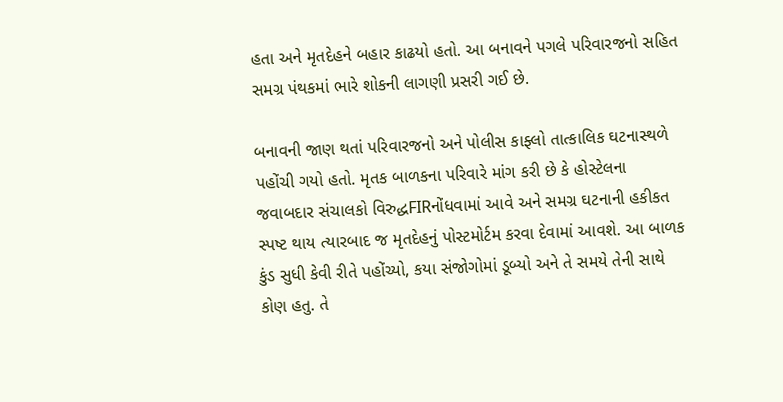હતા અને મૃતદેહને બહાર કાઢયો હતો. આ બનાવને પગલે પરિવારજનો સહિત સમગ્ર પંથકમાં ભારે શોકની લાગણી પ્રસરી ગઈ છે.

બનાવની જાણ થતાં પરિવારજનો અને પોલીસ કાફ્લો તાત્કાલિક ઘટનાસ્થળે પહોંચી ગયો હતો. મૃતક બાળકના પરિવારે માંગ કરી છે કે હોસ્ટેલના જવાબદાર સંચાલકો વિરુદ્ધFIRનોંધવામાં આવે અને સમગ્ર ઘટનાની હકીકત સ્પષ્ટ થાય ત્યારબાદ જ મૃતદેહનું પોસ્ટમોર્ટમ કરવા દેવામાં આવશે. આ બાળક કુંડ સુધી કેવી રીતે પહોંચ્યો, કયા સંજોગોમાં ડૂબ્યો અને તે સમયે તેની સાથે કોણ હતુ. તે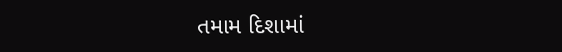તમામ દિશામાં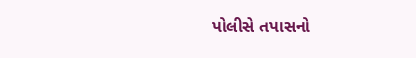પોલીસે તપાસનો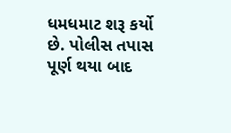ધમધમાટ શરૂ કર્યો છે. પોલીસ તપાસ પૂર્ણ થયા બાદ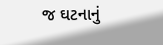જ ઘટનાનું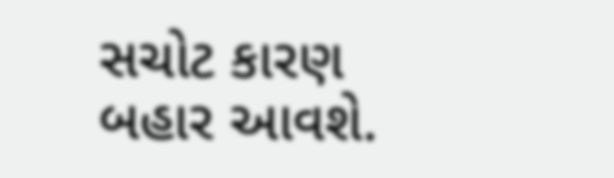સચોટ કારણ બહાર આવશે.